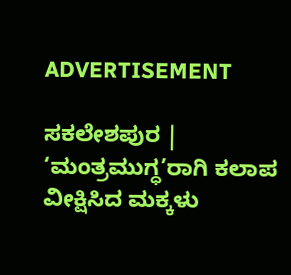ADVERTISEMENT

ಸಕಲೇಶಪುರ | ‘ಮಂತ್ರಮುಗ್ಧ’ರಾಗಿ ಕಲಾಪ ವೀಕ್ಷಿಸಿದ ಮಕ್ಕಳು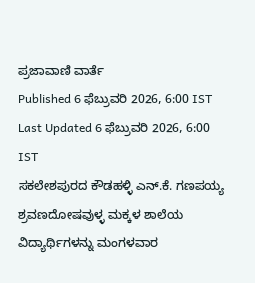ಪ್ರಜಾವಾಣಿ ವಾರ್ತೆ
Published 6 ಫೆಬ್ರುವರಿ 2026, 6:00 IST
Last Updated 6 ಫೆಬ್ರುವರಿ 2026, 6:00 IST
ಸಕಲೇಶಪುರದ ಕೌಡಹಳ್ಳಿ ಎನ್‌.ಕೆ. ಗಣಪಯ್ಯ ಶ್ರವಣದೋಷವುಳ್ಳ ಮಕ್ಕಳ ಶಾಲೆಯ ವಿದ್ಯಾರ್ಥಿಗಳನ್ನು ಮಂಗಳವಾರ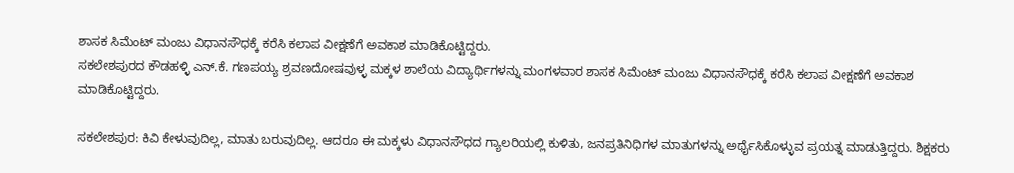ಶಾಸಕ ಸಿಮೆಂಟ್ ಮಂಜು ವಿಧಾನಸೌಧಕ್ಕೆ ಕರೆಸಿ ಕಲಾಪ ವೀಕ್ಷಣೆಗೆ ಅವಕಾಶ ಮಾಡಿಕೊಟ್ಟಿದ್ದರು.
ಸಕಲೇಶಪುರದ ಕೌಡಹಳ್ಳಿ ಎನ್‌.ಕೆ. ಗಣಪಯ್ಯ ಶ್ರವಣದೋಷವುಳ್ಳ ಮಕ್ಕಳ ಶಾಲೆಯ ವಿದ್ಯಾರ್ಥಿಗಳನ್ನು ಮಂಗಳವಾರ ಶಾಸಕ ಸಿಮೆಂಟ್ ಮಂಜು ವಿಧಾನಸೌಧಕ್ಕೆ ಕರೆಸಿ ಕಲಾಪ ವೀಕ್ಷಣೆಗೆ ಅವಕಾಶ ಮಾಡಿಕೊಟ್ಟಿದ್ದರು.

ಸಕಲೇಶಪುರ: ಕಿವಿ ಕೇಳುವುದಿಲ್ಲ, ಮಾತು ಬರುವುದಿಲ್ಲ. ಆದರೂ ಈ ಮಕ್ಕಳು ವಿಧಾನಸೌಧದ ಗ್ಯಾಲರಿಯಲ್ಲಿ ಕುಳಿತು, ಜನಪ್ರತಿನಿಧಿಗಳ ಮಾತುಗಳನ್ನು ಅರ್ಥೈಸಿಕೊಳ್ಳುವ ಪ್ರಯತ್ನ ಮಾಡುತ್ತಿದ್ದರು. ಶಿಕ್ಷಕರು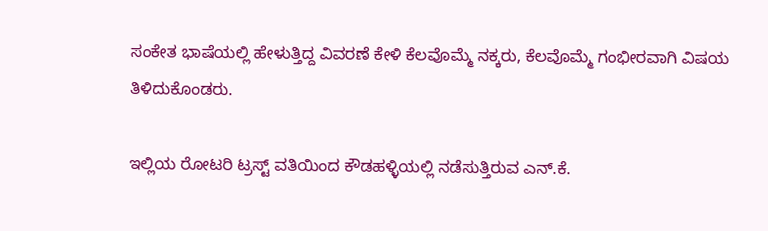ಸಂಕೇತ ಭಾಷೆಯಲ್ಲಿ ಹೇಳುತ್ತಿದ್ದ ವಿವರಣೆ ಕೇಳಿ ಕೆಲವೊಮ್ಮೆ ನಕ್ಕರು, ಕೆಲವೊಮ್ಮೆ ಗಂಭೀರವಾಗಿ ವಿಷಯ ತಿಳಿದುಕೊಂಡರು.

ಇಲ್ಲಿಯ ರೋಟರಿ ಟ್ರಸ್ಟ್‌ ವತಿಯಿಂದ ಕೌಡಹಳ್ಳಿಯಲ್ಲಿ ನಡೆಸುತ್ತಿರುವ ಎನ್‌.ಕೆ.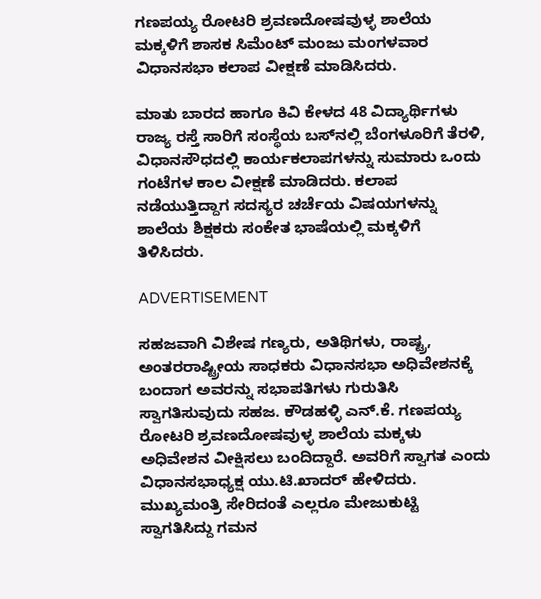ಗಣಪಯ್ಯ ರೋಟರಿ ಶ್ರವಣದೋಷವುಳ್ಳ ಶಾಲೆಯ ಮಕ್ಕಳಿಗೆ ಶಾಸಕ ಸಿಮೆಂಟ್ ಮಂಜು ಮಂಗಳವಾರ ವಿಧಾನಸಭಾ ಕಲಾಪ ವೀಕ್ಷಣೆ ಮಾಡಿಸಿದರು.

ಮಾತು ಬಾರದ ಹಾಗೂ ಕಿವಿ ಕೇಳದ 48 ವಿದ್ಯಾರ್ಥಿಗಳು ರಾಜ್ಯ ರಸ್ತೆ ಸಾರಿಗೆ ಸಂಸ್ಥೆಯ ಬಸ್‌ನಲ್ಲಿ ಬೆಂಗಳೂರಿಗೆ ತೆರಳಿ, ವಿಧಾನಸೌಧದಲ್ಲಿ ಕಾರ್ಯಕಲಾಪಗಳನ್ನು ಸುಮಾರು ಒಂದು ಗಂಟೆಗಳ ಕಾಲ ವೀಕ್ಷಣೆ ಮಾಡಿದರು. ಕಲಾಪ ನಡೆಯುತ್ತಿದ್ದಾಗ ಸದಸ್ಯರ ಚರ್ಚೆಯ ವಿಷಯಗಳನ್ನು ಶಾಲೆಯ ಶಿಕ್ಷಕರು ಸಂಕೇತ ಭಾಷೆಯಲ್ಲಿ ಮಕ್ಕಳಿಗೆ ತಿಳಿಸಿದರು.

ADVERTISEMENT

ಸಹಜವಾಗಿ ವಿಶೇಷ ಗಣ್ಯರು, ಅತಿಥಿಗಳು, ರಾಷ್ಟ್ರ, ಅಂತರರಾಷ್ಟ್ರೀಯ ಸಾಧಕರು ವಿಧಾನಸಭಾ ಅಧಿವೇಶನಕ್ಕೆ ಬಂದಾಗ ಅವರನ್ನು ಸಭಾಪತಿಗಳು ಗುರುತಿಸಿ ಸ್ವಾಗತಿಸುವುದು ಸಹಜ. ಕೌಡಹಳ್ಳಿ ಎನ್‌.ಕೆ. ಗಣಪಯ್ಯ ರೋಟರಿ ಶ್ರವಣದೋಷವುಳ್ಳ ಶಾಲೆಯ ಮಕ್ಕಳು ಅಧಿವೇಶನ ವೀಕ್ಷಿಸಲು ಬಂದಿದ್ದಾರೆ. ಅವರಿಗೆ ಸ್ವಾಗತ ಎಂದು ವಿಧಾನಸಭಾಧ್ಯಕ್ಷ ಯು.ಟಿ.ಖಾದರ್ ಹೇಳಿದರು. ಮುಖ್ಯಮಂತ್ರಿ ಸೇರಿದಂತೆ ಎಲ್ಲರೂ ಮೇಜುಕುಟ್ಟಿ ಸ್ವಾಗತಿಸಿದ್ದು ಗಮನ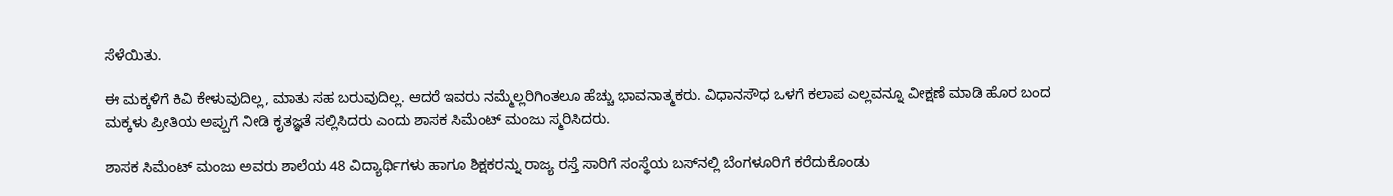ಸೆಳೆಯಿತು.

ಈ ಮಕ್ಕಳಿಗೆ ಕಿವಿ ಕೇಳುವುದಿಲ್ಲ, ಮಾತು ಸಹ ಬರುವುದಿಲ್ಲ. ಆದರೆ ಇವರು ನಮ್ಮೆಲ್ಲರಿಗಿಂತಲೂ ಹೆಚ್ಚು ಭಾವನಾತ್ಮಕರು. ವಿಧಾನಸೌಧ ಒಳಗೆ ಕಲಾಪ ಎಲ್ಲವನ್ನೂ ವೀಕ್ಷಣೆ ಮಾಡಿ ಹೊರ ಬಂದ ಮಕ್ಕಳು ಪ್ರೀತಿಯ ಅಪ್ಪುಗೆ ನೀಡಿ ಕೃತಜ್ಞತೆ ಸಲ್ಲಿಸಿದರು ಎಂದು ಶಾಸಕ ಸಿಮೆಂಟ್‌ ಮಂಜು ಸ್ಮರಿಸಿದರು.

ಶಾಸಕ ಸಿಮೆಂಟ್ ಮಂಜು ಅವರು ಶಾಲೆಯ 48 ವಿದ್ಯಾರ್ಥಿಗಳು ಹಾಗೂ ಶಿಕ್ಷಕರನ್ನು ರಾಜ್ಯ ರಸ್ತೆ ಸಾರಿಗೆ ಸಂಸ್ಥೆಯ ಬಸ್‌ನಲ್ಲಿ ಬೆಂಗಳೂರಿಗೆ ಕರೆದುಕೊಂಡು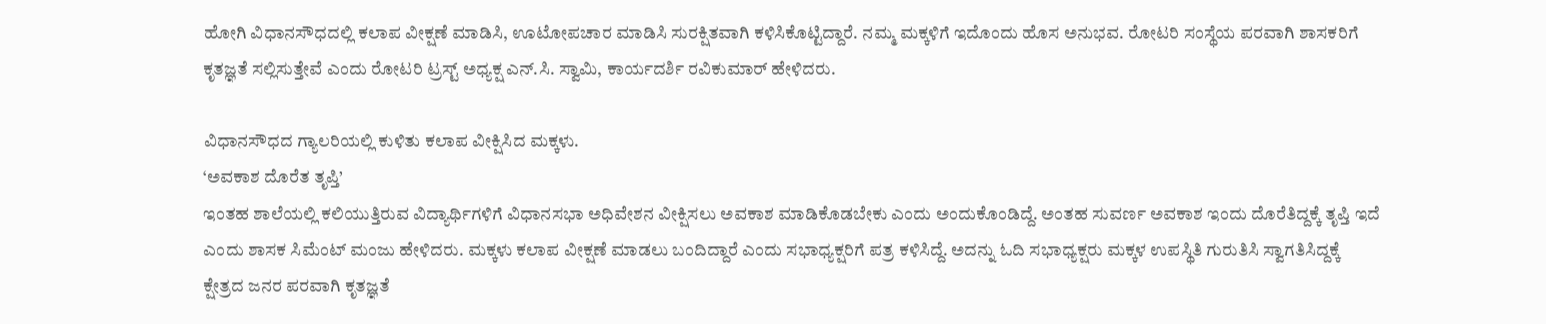ಹೋಗಿ ವಿಧಾನಸೌಧದಲ್ಲಿ ಕಲಾಪ ವೀಕ್ಷಣೆ ಮಾಡಿಸಿ, ಊಟೋಪಚಾರ ಮಾಡಿಸಿ ಸುರಕ್ಷಿತವಾಗಿ ಕಳಿಸಿಕೊಟ್ಟಿದ್ದಾರೆ. ನಮ್ಮ ಮಕ್ಕಳಿಗೆ ಇದೊಂದು ಹೊಸ ಅನುಭವ. ರೋಟರಿ ಸಂಸ್ಥೆಯ ಪರವಾಗಿ ಶಾಸಕರಿಗೆ ಕೃತಜ್ಞತೆ ಸಲ್ಲಿಸುತ್ತೇವೆ ಎಂದು ರೋಟರಿ ಟ್ರಸ್ಟ್ ಅಧ್ಯಕ್ಷ ಎನ್‌.ಸಿ. ಸ್ವಾಮಿ, ಕಾರ್ಯದರ್ಶಿ ರವಿಕುಮಾರ್ ಹೇಳಿದರು.

ವಿಧಾನಸೌಧದ ಗ್ಯಾಲರಿಯಲ್ಲಿ ಕುಳಿತು ಕಲಾಪ ವೀಕ್ಷಿಸಿದ ಮಕ್ಕಳು.
‘ಅವಕಾಶ ದೊರೆತ ತೃಪ್ತಿ’
ಇಂತಹ ಶಾಲೆಯಲ್ಲಿ ಕಲಿಯುತ್ತಿರುವ ವಿದ್ಯಾರ್ಥಿಗಳಿಗೆ ವಿಧಾನಸಭಾ ಅಧಿವೇಶನ ವೀಕ್ಷಿಸಲು ಅವಕಾಶ ಮಾಡಿಕೊಡಬೇಕು ಎಂದು ಅಂದುಕೊಂಡಿದ್ದೆ. ಅಂತಹ ಸುವರ್ಣ ಅವಕಾಶ ಇಂದು ದೊರೆತಿದ್ದಕ್ಕೆ ತೃಪ್ತಿ ಇದೆ ಎಂದು ಶಾಸಕ ಸಿಮೆಂಟ್‌ ಮಂಜು ಹೇಳಿದರು. ಮಕ್ಕಳು ಕಲಾಪ ವೀಕ್ಷಣೆ ಮಾಡಲು ಬಂದಿದ್ದಾರೆ ಎಂದು ಸಭಾಧ್ಯಕ್ಷರಿಗೆ ಪತ್ರ ಕಳಿಸಿದ್ದೆ. ಅದನ್ನು ಓದಿ ಸಭಾಧ್ಯಕ್ಷರು ಮಕ್ಕಳ ಉಪಸ್ಥಿತಿ ಗುರುತಿಸಿ ಸ್ವಾಗತಿಸಿದ್ದಕ್ಕೆ ಕ್ಷೇತ್ರದ ಜನರ ಪರವಾಗಿ ಕೃತಜ್ಞತೆ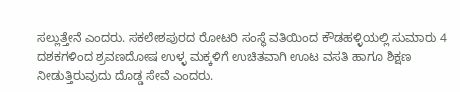ಸಲ್ಲುತ್ತೇನೆ ಎಂದರು. ಸಕಲೇಶಪುರದ ರೋಟರಿ ಸಂಸ್ಥೆ ವತಿಯಿಂದ ಕೌಡಹಳ್ಳಿಯಲ್ಲಿ ಸುಮಾರು 4 ದಶಕಗಳಿಂದ ಶ್ರವಣದೋಷ ಉಳ್ಳ ಮಕ್ಕಳಿಗೆ ಉಚಿತವಾಗಿ ಊಟ ವಸತಿ ಹಾಗೂ ಶಿಕ್ಷಣ ನೀಡುತ್ತಿರುವುದು ದೊಡ್ಡ ಸೇವೆ ಎಂದರು.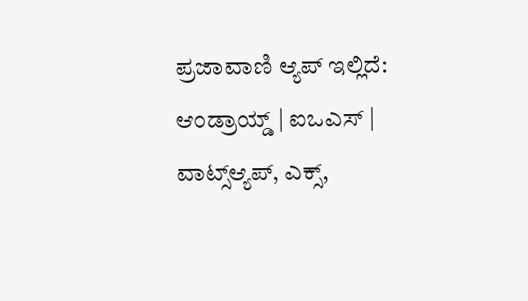ಪ್ರಜಾವಾಣಿ ಆ್ಯಪ್ ಇಲ್ಲಿದೆ: ಆಂಡ್ರಾಯ್ಡ್ | ಐಒಎಸ್ | ವಾಟ್ಸ್ಆ್ಯಪ್, ಎಕ್ಸ್,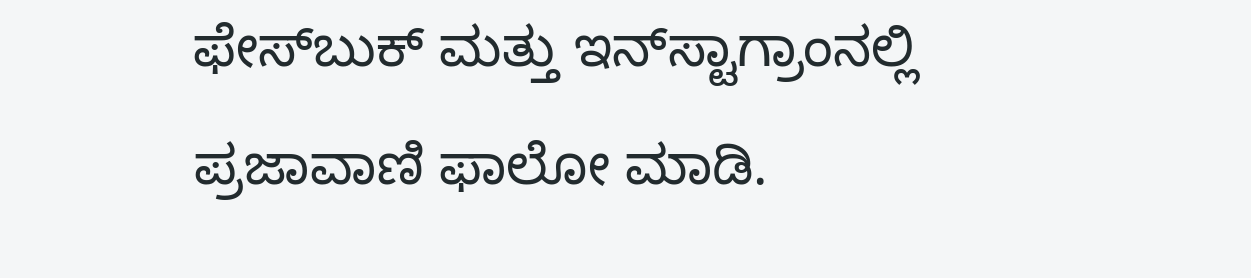ಫೇಸ್‌ಬುಕ್ ಮತ್ತು ಇನ್‌ಸ್ಟಾಗ್ರಾಂನಲ್ಲಿ ಪ್ರಜಾವಾಣಿ ಫಾಲೋ ಮಾಡಿ.